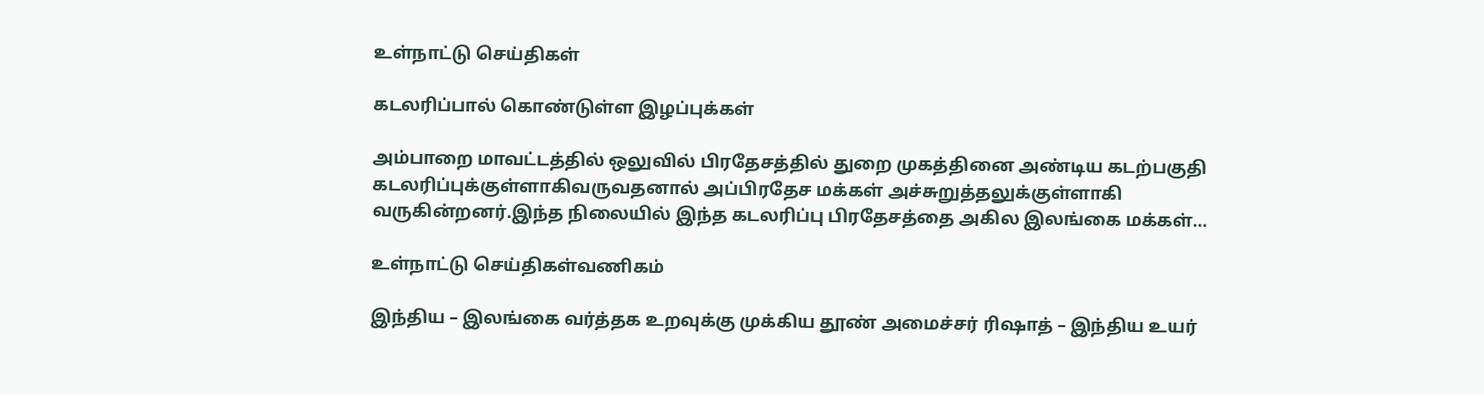உள்நாட்டு செய்திகள்

கடலரிப்பால் கொண்டுள்ள இழப்புக்கள்

அம்பாறை மாவட்டத்தில் ஒலுவில் பிரதேசத்தில் துறை முகத்தினை அண்டிய கடற்பகுதி கடலரிப்புக்குள்ளாகிவருவதனால் அப்பிரதேச மக்கள் அச்சுறுத்தலுக்குள்ளாகி வருகின்றனர்.இந்த நிலையில் இந்த கடலரிப்பு பிரதேசத்தை அகில இலங்கை மக்கள்…

உள்நாட்டு செய்திகள்வணிகம்

இந்திய – இலங்கை வர்த்தக உறவுக்கு முக்கிய தூண் அமைச்சர் ரிஷாத் – இந்திய உயர்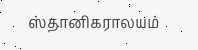ஸ்தானிகராலயம்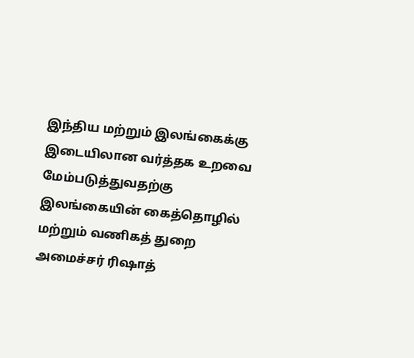இந்திய மற்றும் இலங்கைக்கு இடையிலான வர்த்தக உறவை மேம்படுத்துவதற்கு இலங்கையின் கைத்தொழில் மற்றும் வணிகத் துறை அமைச்சர் ரிஷாத்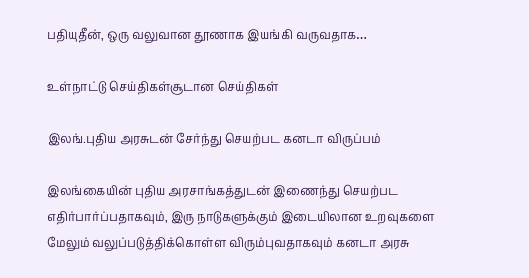பதியுதீன், ஒரு வலுவான தூணாக இயங்கி வருவதாக…

உள்நாட்டு செய்திகள்சூடான செய்திகள்

இலங்.புதிய அரசுடன் சேர்ந்து செயற்பட கனடா விருப்பம்

இலங்கையின் புதிய அரசாங்கத்துடன் இணைந்து செயற்பட எதிர்பார்ப்பதாகவும், இரு நாடுகளுக்கும் இடையிலான உறவுகளை மேலும் வலுப்படுத்திக்கொள்ள விரும்புவதாகவும் கனடா அரசு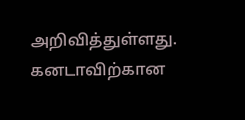அறிவித்துள்ளது. கனடாவிற்கான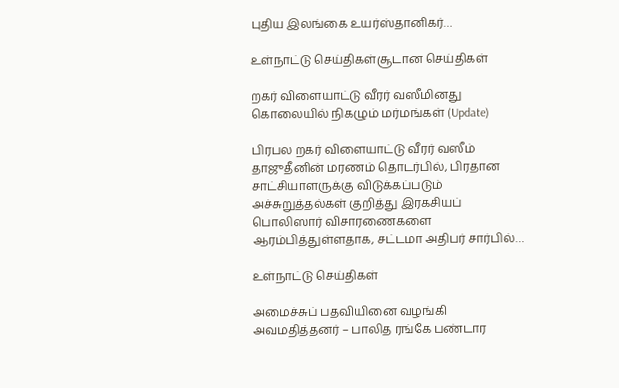புதிய இலங்கை உயர்ஸ்தானிகர்…

உள்நாட்டு செய்திகள்சூடான செய்திகள்

றகர் விளையாட்டு வீரர் வஸீமினது கொலையில் நிகழும் மர்மங்கள் (Update)

பிரபல றகர் விளையாட்டு வீரர் வஸீம் தாஜுதீனின் மரணம் தொடர்பில், பிரதான சாட்சியாளருக்கு விடுக்கப்படும் அச்சுறுத்தல்கள் குறித்து இரகசியப் பொலிஸார் விசாரணைகளை ஆரம்பித்துள்ளதாக, சட்டமா அதிபர் சார்பில்…

உள்நாட்டு செய்திகள்

அமைச்சுப் பதவியினை வழங்கி அவமதித்தனர் – பாலித ரங்கே பண்டார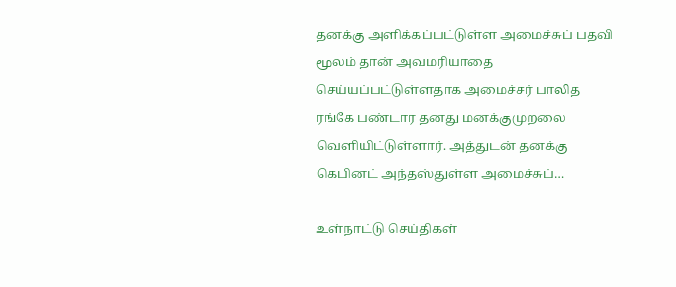தனக்கு அளிக்கப்பட்டுள்ள அமைச்சுப் பதவி மூலம் தான் அவமரியாதை செய்யப்பட்டுள்ளதாக அமைச்சர் பாலித ரங்கே பண்டார தனது மனக்குமுறலை வெளியிட்டுள்ளார். அத்துடன் தனக்கு கெபினட் அந்தஸ்துள்ள அமைச்சுப்…

உள்நாட்டு செய்திகள்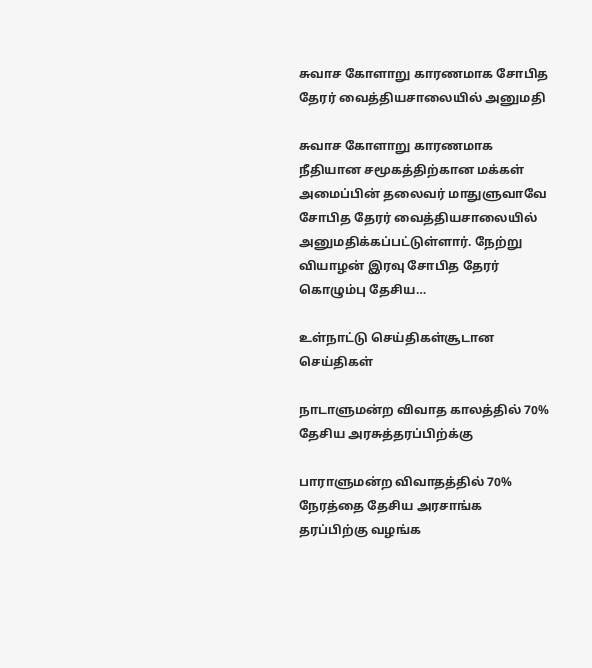சுவாச கோளாறு காரணமாக சோபித தேரர் வைத்தியசாலையில் அனுமதி

சுவாச கோளாறு காரணமாக நீதியான சமூகத்திற்கான மக்கள் அமைப்பின் தலைவர் மாதுளுவாவே சோபித தேரர் வைத்தியசாலையில் அனுமதிக்கப்பட்டுள்ளார். நேற்று வியாழன் இரவு சோபித தேரர் கொழும்பு தேசிய…

உள்நாட்டு செய்திகள்சூடான செய்திகள்

நாடாளுமன்ற விவாத காலத்தில் 70% தேசிய அரசுத்தரப்பிற்க்கு

பாராளுமன்ற விவாதத்தில் 70% நேரத்தை தேசிய அரசாங்க தரப்பிற்கு வழங்க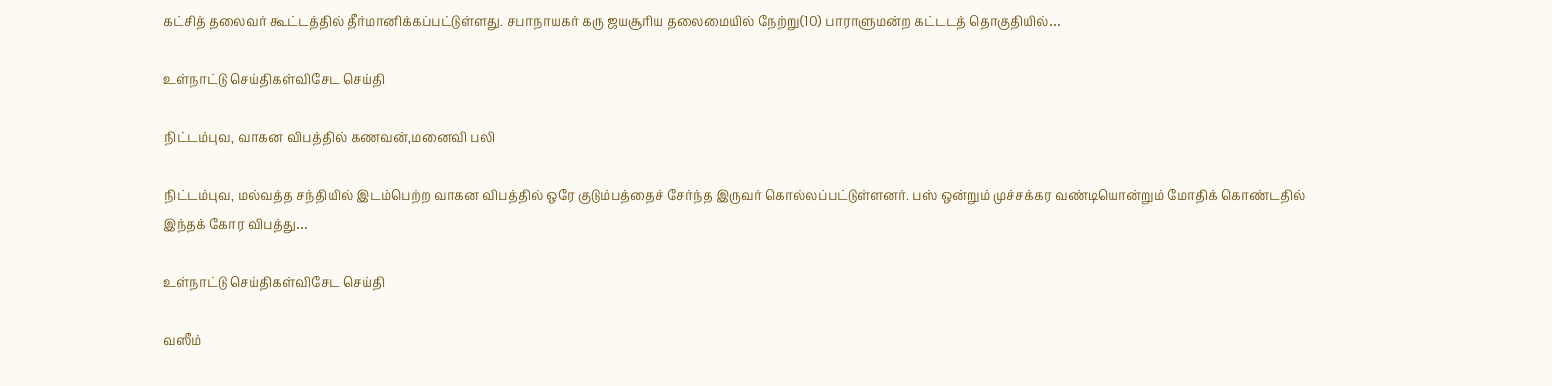கட்சித் தலைவர் கூட்டத்தில் தீர்மானிக்கப்பட்டுள்ளது. சபாநாயகர் கரு ஜயசூரிய தலைமையில் நேற்று(10) பாராளுமன்ற கட்டடத் தொகுதியில்…

உள்நாட்டு செய்திகள்விசேட செய்தி

நிட்டம்புவ, வாகன விபத்தில் கணவன்,மனைவி பலி

நிட்டம்புவ, மல்வத்த சந்தியில் இடம்பெற்ற வாகன விபத்தில் ஒரே குடும்பத்தைச் சேர்ந்த இருவர் கொல்லப்பட்டுள்ளனர். பஸ் ஒன்றும் முச்சக்கர வண்டியொன்றும் மோதிக் கொண்டதில் இந்தக் கோர விபத்து…

உள்நாட்டு செய்திகள்விசேட செய்தி

வஸீம்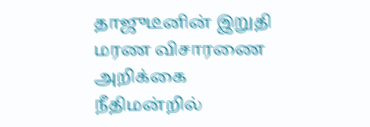தாஜுடீனின் இறுதி மரண விசாரணை அறிக்கை நீதிமன்றில்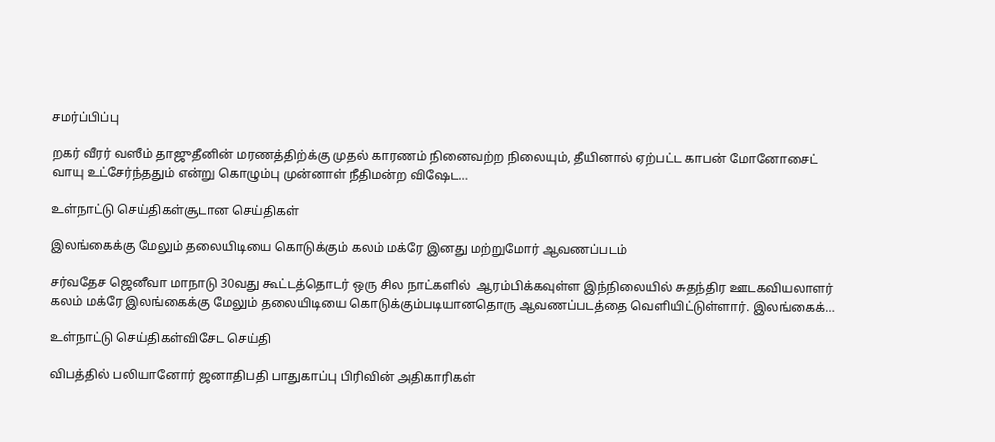சமர்ப்பிப்பு

றகர் வீரர் வஸீம் தாஜுதீனின் மரணத்திற்க்கு முதல் காரணம் நினைவற்ற நிலையும், தீயினால் ஏற்பட்ட காபன் மோனோசைட் வாயு உட்சேர்ந்ததும் என்று கொழும்பு முன்னாள் நீதிமன்ற விஷேட…

உள்நாட்டு செய்திகள்சூடான செய்திகள்

இலங்கைக்கு மேலும் தலையிடியை கொடுக்கும் கலம் மக்ரே இனது மற்றுமோர் ஆவணப்படம்

சர்வதேச ஜெனீவா மாநாடு 30வது கூட்டத்தொடர் ஒரு சில நாட்களில்  ஆரம்பிக்கவுள்ள இந்நிலையில் சுதந்திர ஊடகவியலாளர் கலம் மக்ரே இலங்கைக்கு மேலும் தலையிடியை கொடுக்கும்படியானதொரு ஆவணப்படத்தை வெளியிட்டுள்ளார். இலங்கைக்…

உள்நாட்டு செய்திகள்விசேட செய்தி

விபத்தில் பலியானோர் ஜனாதிபதி பாதுகாப்பு பிரிவின் அதிகாரிகள்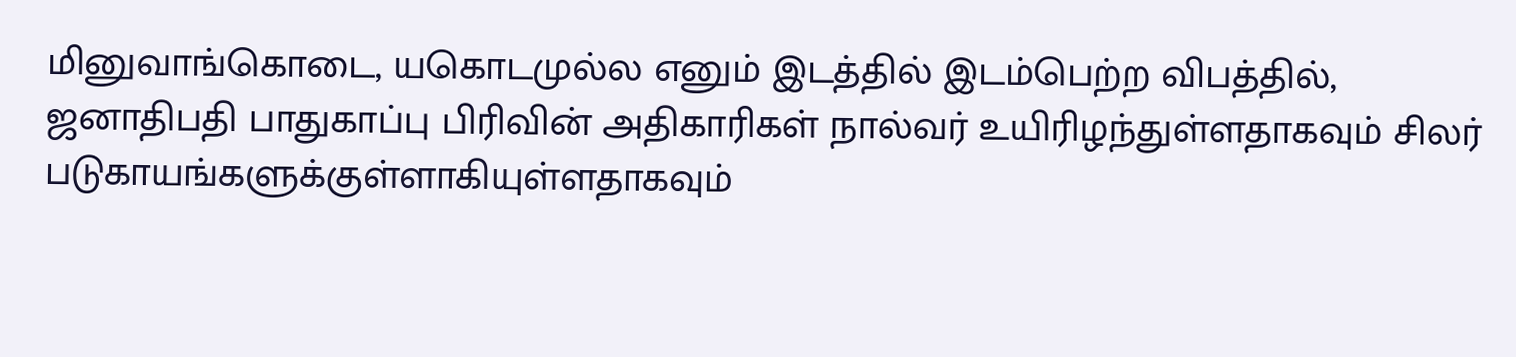மினுவாங்கொடை, யகொடமுல்ல எனும் இடத்தில் இடம்பெற்ற விபத்தில், ஜனாதிபதி பாதுகாப்பு பிரிவின் அதிகாரிகள் நால்வர் உயிரிழந்துள்ளதாகவும் சிலர் படுகாயங்களுக்குள்ளாகியுள்ளதாகவும்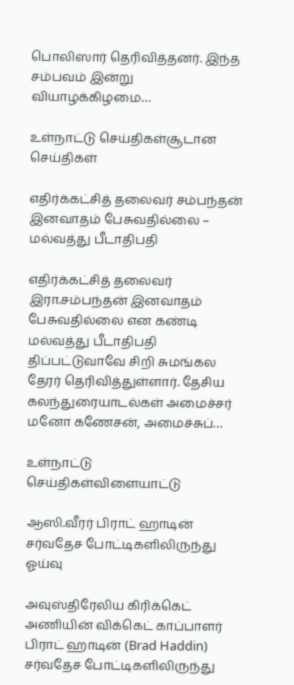பொலிஸார் தெரிவித்தனர். இந்த சம்பவம் இன்று வியாழக்கிழமை…

உள்நாட்டு செய்திகள்சூடான செய்திகள்

எதிர்க்கட்சித் தலைவர் சம்பந்தன் இனவாதம் பேசுவதில்லை – மல்வத்து பீடாதிபதி

எதிர்க்கட்சித் தலைவர் இரா.சம்பந்தன் இனவாதம் பேசுவதில்லை என கண்டி மல்வத்து பீடாதிபதி திப்பட்டுவாவே சிறி சுமங்கல தேரர் தெரிவித்துள்ளார். தேசிய கலந்துரையாடல்கள் அமைச்சர் மனோ கணேசன், அமைச்சுப்…

உள்நாட்டு செய்திகள்விளையாட்டு

ஆஸி.வீரர் பிராட் ஹாடின் சர்வதேச போட்டிகளிலிருந்து ஓய்வு

அவுஸ்திரேலிய கிரிக்கெட் அணியின் விக்கெட் காப்பாளர் பிராட் ஹாடின் (Brad Haddin) சர்வதேச போட்டிகளிலிருந்து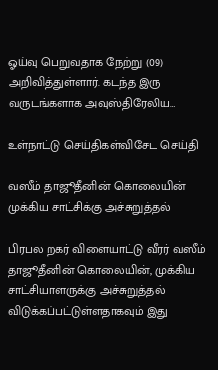ஓய்வு பெறுவதாக நேற்று (09) அறிவித்துள்ளார். கடந்த இரு வருடங்களாக அவுஸ்திரேலிய…

உள்நாட்டு செய்திகள்விசேட செய்தி

வஸீம் தாஜூதீனின் கொலையின் முக்கிய சாட்சிக்கு அச்சுறுத்தல்

பிரபல றகர் விளையாட்டு வீரர் வஸீம் தாஜூதீனின் கொலையின், முக்கிய சாட்சியாளருக்கு அச்சுறுத்தல் விடுக்கப்பட்டுள்ளதாகவும் இது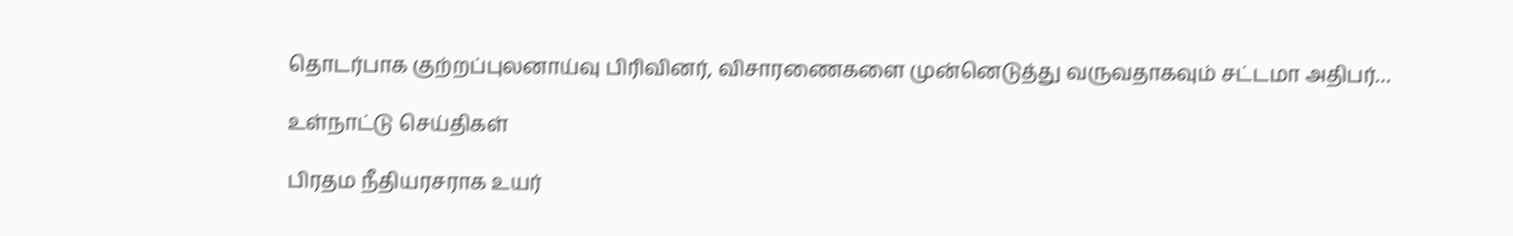தொடர்பாக குற்றப்புலனாய்வு பிரிவினர், விசாரணைகளை முன்னெடுத்து வருவதாகவும் சட்டமா அதிபர்…

உள்நாட்டு செய்திகள்

பிரதம நீதியரசராக உயர்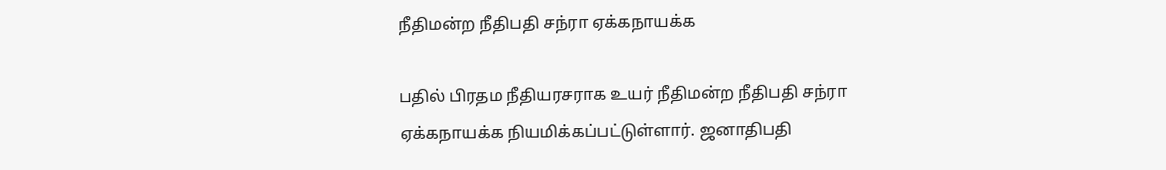நீதிமன்ற நீதிபதி சந்ரா ஏக்கநாயக்க

பதில் பிரதம நீதியரசராக உயர் நீதிமன்ற நீதிபதி சந்ரா ஏக்கநாயக்க நியமிக்கப்பட்டுள்ளார். ஜனாதிபதி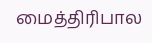மைத்திரிபால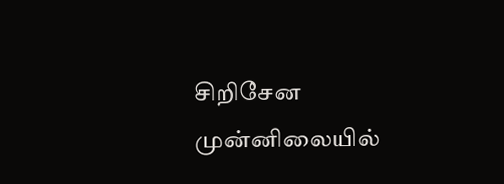சிறிசேன முன்னிலையில்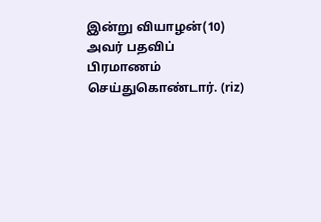இன்று வியாழன்(10) அவர் பதவிப் பிரமாணம் செய்துகொண்டார். (riz)